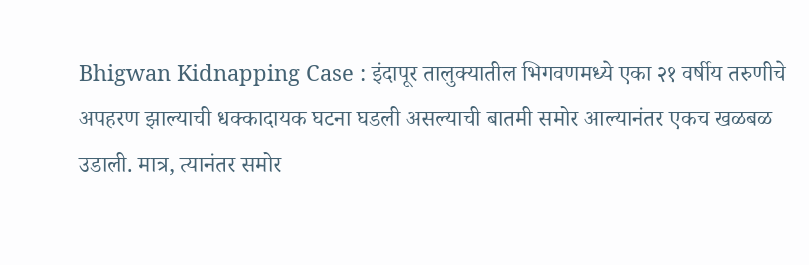Bhigwan Kidnapping Case : इंदापूर तालुक्यातील भिगवणमध्ये एका २१ वर्षीय तरुणीचे अपहरण झाल्याची धक्कादायक घटना घडली असल्याची बातमी समोर आल्यानंतर एकच खळबळ उडाली. मात्र, त्यानंतर समोर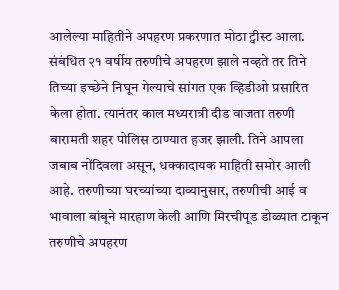आलेल्या माहितीने अपहरण प्रकरणात मोठा ट्वीस्ट आला. संबंधित २१ वर्षीय तरुणीचे अपहरण झाले नव्हते तर तिने तिच्या इच्छेने निघून गेल्याचे सांगत एक व्हिडीओ प्रसारित केला होता. त्यानंतर काल मध्यरात्री दीड वाजता तरुणी बारामती शहर पोलिस ठाण्यात हजर झाली. तिने आपला जबाब नोंदिवला असून, धक्कादायक माहिती समोर आली आहे. तरुणीच्या घरच्यांच्या दाव्यानुसार, तरुणीची आई व भावाला बांबूने मारहाण केली आणि मिरचीपूड डोळ्यात टाकून तरुणीचे अपहरण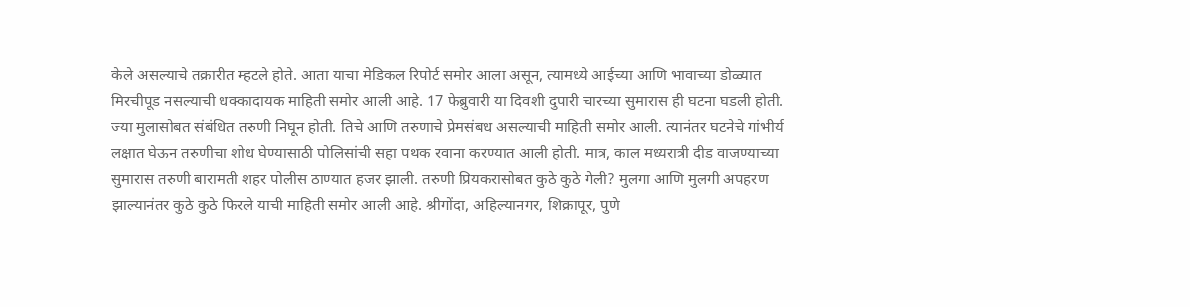केले असल्याचे तक्रारीत म्हटले होते. आता याचा मेडिकल रिपोर्ट समोर आला असून, त्यामध्ये आईच्या आणि भावाच्या डोळ्यात मिरचीपूड नसल्याची धक्कादायक माहिती समोर आली आहे. 17 फेब्रुवारी या दिवशी दुपारी चारच्या सुमारास ही घटना घडली होती. ज्या मुलासोबत संबंधित तरुणी निघून होती. तिचे आणि तरुणाचे प्रेमसंबध असल्याची माहिती समोर आली. त्यानंतर घटनेचे गांभीर्य लक्षात घेऊन तरुणीचा शोध घेण्यासाठी पोलिसांची सहा पथक रवाना करण्यात आली होती. मात्र, काल मध्यरात्री दीड वाजण्याच्या सुमारास तरुणी बारामती शहर पोलीस ठाण्यात हजर झाली. तरुणी प्रियकरासोबत कुठे कुठे गेली? मुलगा आणि मुलगी अपहरण झाल्यानंतर कुठे कुठे फिरले याची माहिती समोर आली आहे. श्रीगोंदा, अहिल्यानगर, शिक्रापूर, पुणे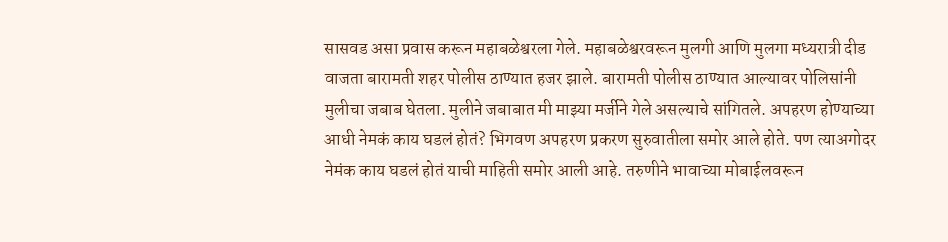सासवड असा प्रवास करून महाबळेश्वरला गेले. महाबळेश्वरवरून मुलगी आणि मुलगा मध्यरात्री दीड वाजता बारामती शहर पोलीस ठाण्यात हजर झाले. बारामती पोलीस ठाण्यात आल्यावर पोलिसांनी मुलीचा जबाब घेतला. मुलीने जबाबात मी माझ्या मर्जीने गेले असल्याचे सांगितले. अपहरण होण्याच्या आधी नेमकं काय घडलं होतं? भिगवण अपहरण प्रकरण सुरुवातीला समोर आले होते. पण त्याअगोदर नेमंक काय घडलं होतं याची माहिती समोर आली आहे. तरुणीने भावाच्या मोबाईलवरून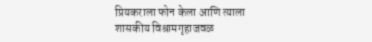प्रियकराला फोन केला आणि त्याला शासकीय विश्रामगृहाजवळ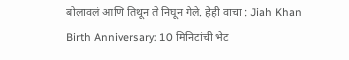बोलावलं आणि तिथून ते निघून गेले. हेही वाचा : Jiah Khan Birth Anniversary: 10 मिनिटांची भेट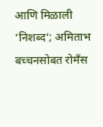आणि मिळाली ‘निशब्द’; अमिताभ बच्चनसोबत रोमँस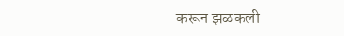करून झळकली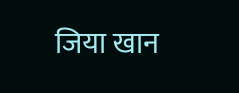जिया खान